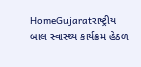HomeGujaratરાષ્ટ્રીય બાલ સ્વાસ્થ્ય કાર્યક્રમ હેઠળ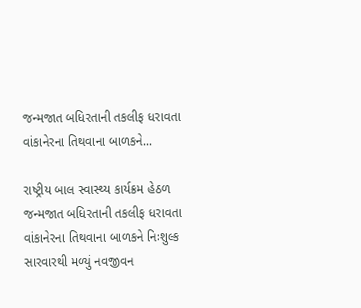જન્મજાત બધિરતાની તકલીફ ધરાવતા વાંકાનેરના તિથવાના બાળકને...

રાષ્ટ્રીય બાલ સ્વાસ્થ્ય કાર્યક્રમ હેઠળ જન્મજાત બધિરતાની તકલીફ ધરાવતા વાંકાનેરના તિથવાના બાળકને નિઃશુલ્ક સારવારથી મળ્યું નવજીવન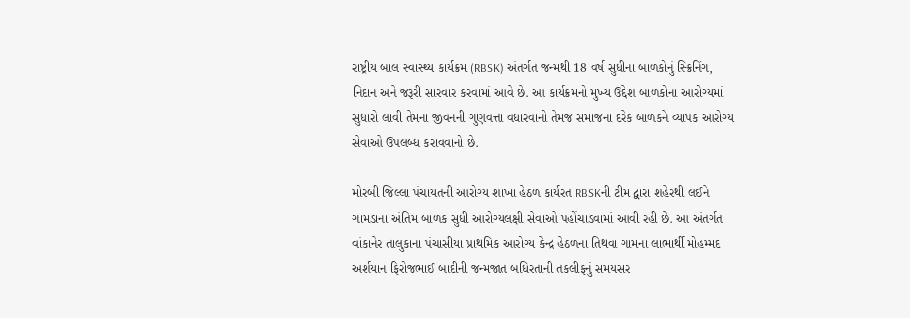રાષ્ટ્રીય બાલ સ્વાસ્થ્ય કાર્યક્રમ (RBSK) અંતર્ગત જન્મથી 18 વર્ષ સુધીના બાળકોનું સ્ક્રિનિંગ, નિદાન અને જરૂરી સારવાર કરવામાં આવે છે. આ કાર્યક્રમનો મુખ્ય ઉદ્દેશ બાળકોના આરોગ્યમાં સુધારો લાવી તેમના જીવનની ગુણવત્તા વધારવાનો તેમજ સમાજના દરેક બાળકને વ્યાપક આરોગ્ય સેવાઓ ઉપલબ્ધ કરાવવાનો છે.

મોરબી જિલ્લા પંચાયતની આરોગ્ય શાખા હેઠળ કાર્યરત RBSKની ટીમ દ્વારા શહેરથી લઈને ગામડાના અંતિમ બાળક સુધી આરોગ્યલક્ષી સેવાઓ પહોંચાડવામાં આવી રહી છે. આ અંતર્ગત વાંકાનેર તાલુકાના પંચાસીયા પ્રાથમિક આરોગ્ય કેન્દ્ર હેઠળના તિથવા ગામના લાભાર્થી મોહમ્મદ અર્શયાન ફિરોજભાઈ બાદીની જન્મજાત બધિરતાની તકલીફનું સમયસર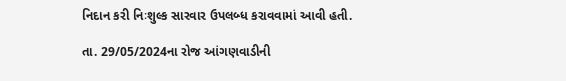નિદાન કરી નિઃશુલ્ક સારવાર ઉપલબ્ધ કરાવવામાં આવી હતી.

તા. 29/05/2024ના રોજ આંગણવાડીની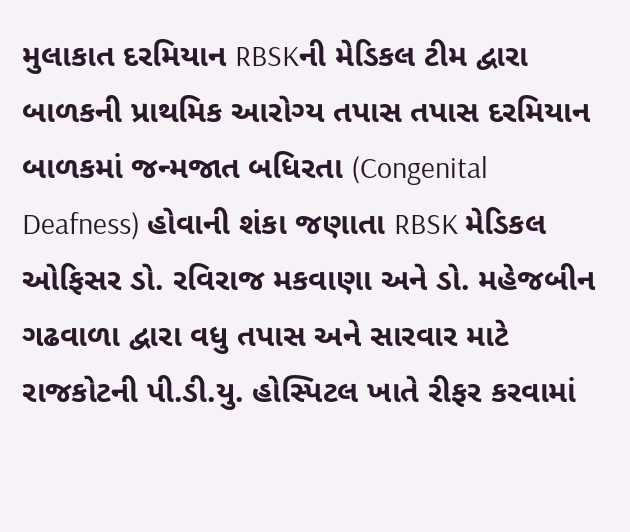મુલાકાત દરમિયાન RBSKની મેડિકલ ટીમ દ્વારા બાળકની પ્રાથમિક આરોગ્ય તપાસ તપાસ દરમિયાન બાળકમાં જન્મજાત બધિરતા (Congenital Deafness) હોવાની શંકા જણાતા RBSK મેડિકલ ઓફિસર ડો. રવિરાજ મકવાણા અને ડો. મહેજબીન ગઢવાળા દ્વારા વધુ તપાસ અને સારવાર માટે રાજકોટની પી.ડી.યુ. હોસ્પિટલ ખાતે રીફર કરવામાં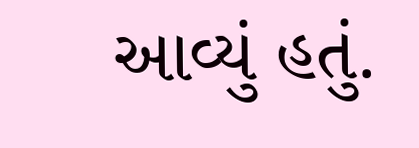આવ્યું હતું.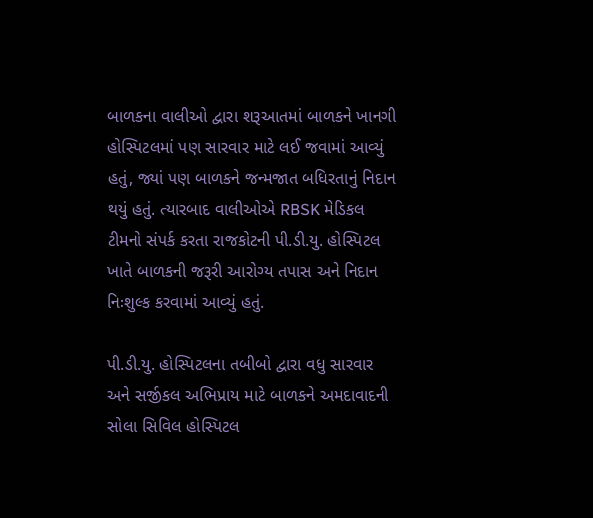બાળકના વાલીઓ દ્વારા શરૂઆતમાં બાળકને ખાનગી હોસ્પિટલમાં પણ સારવાર માટે લઈ જવામાં આવ્યું હતું, જ્યાં પણ બાળકને જન્મજાત બધિરતાનું નિદાન થયું હતું. ત્યારબાદ વાલીઓએ RBSK મેડિકલ ટીમનો સંપર્ક કરતા રાજકોટની પી.ડી.યુ. હોસ્પિટલ ખાતે બાળકની જરૂરી આરોગ્ય તપાસ અને નિદાન નિઃશુલ્ક કરવામાં આવ્યું હતું.

પી.ડી.યુ. હોસ્પિટલના તબીબો દ્વારા વધુ સારવાર અને સર્જીકલ અભિપ્રાય માટે બાળકને અમદાવાદની સોલા સિવિલ હોસ્પિટલ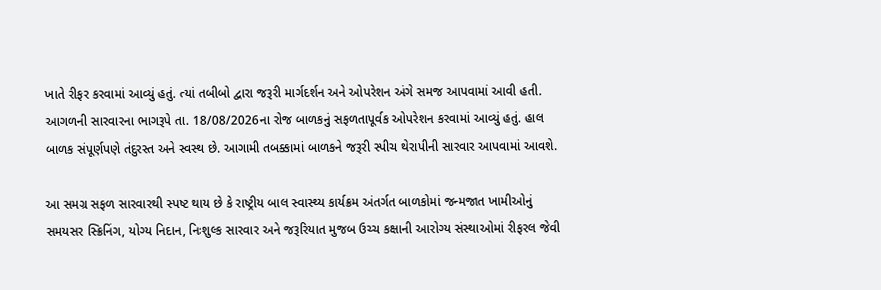ખાતે રીફર કરવામાં આવ્યું હતું. ત્યાં તબીબો દ્વારા જરૂરી માર્ગદર્શન અને ઓપરેશન અંગે સમજ આપવામાં આવી હતી. આગળની સારવારના ભાગરૂપે તા. 18/08/2026ના રોજ બાળકનું સફળતાપૂર્વક ઓપરેશન કરવામાં આવ્યું હતું. હાલ બાળક સંપૂર્ણપણે તંદુરસ્ત અને સ્વસ્થ છે. આગામી તબક્કામાં બાળકને જરૂરી સ્પીચ થેરાપીની સારવાર આપવામાં આવશે.

આ સમગ્ર સફળ સારવારથી સ્પષ્ટ થાય છે કે રાષ્ટ્રીય બાલ સ્વાસ્થ્ય કાર્યક્રમ અંતર્ગત બાળકોમાં જન્મજાત ખામીઓનું સમયસર સ્ક્રિનિંગ, યોગ્ય નિદાન, નિઃશુલ્ક સારવાર અને જરૂરિયાત મુજબ ઉચ્ચ કક્ષાની આરોગ્ય સંસ્થાઓમાં રીફરલ જેવી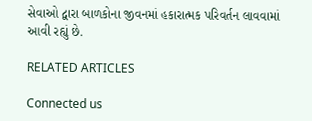સેવાઓ દ્વારા બાળકોના જીવનમાં હકારાત્મક પરિવર્તન લાવવામાં આવી રહ્યું છે.

RELATED ARTICLES

Connected us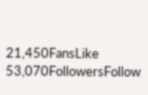21,450FansLike
53,070FollowersFollow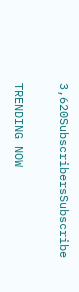3,620SubscribersSubscribe

TRENDING NOW